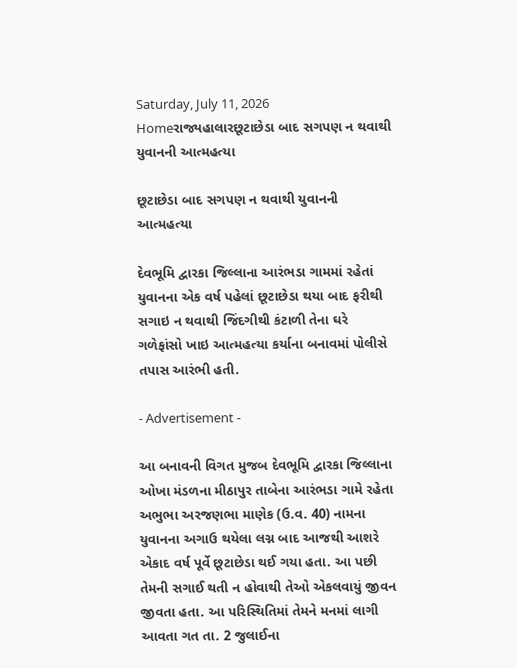Saturday, July 11, 2026
Homeરાજ્યહાલારછૂટાછેડા બાદ સગપણ ન થવાથી યુવાનની આત્મહત્યા

છૂટાછેડા બાદ સગપણ ન થવાથી યુવાનની આત્મહત્યા

દેવભૂમિ દ્વારકા જિલ્લાના આરંભડા ગામમાં રહેતાં યુવાનના એક વર્ષ પહેલાં છૂટાછેડા થયા બાદ ફરીથી સગાઇ ન થવાથી જિંદગીથી કંટાળી તેના ઘરે ગળેફાંસો ખાઇ આત્મહત્યા કર્યાના બનાવમાં પોલીસે તપાસ આરંભી હતી.

- Advertisement -

આ બનાવની વિગત મુજબ દેવભૂમિ દ્વારકા જિલ્લાના ઓખા મંડળના મીઠાપુર તાબેના આરંભડા ગામે રહેતા અભુભા અરજણભા માણેક (ઉ.વ. 40) નામના યુવાનના અગાઉ થયેલા લગ્ન બાદ આજથી આશરે એકાદ વર્ષ પૂર્વે છૂટાછેડા થઈ ગયા હતા. આ પછી તેમની સગાઈ થતી ન હોવાથી તેઓ એકલવાયું જીવન જીવતા હતા. આ પરિસ્થિતિમાં તેમને મનમાં લાગી આવતા ગત તા. 2 જુલાઈના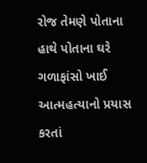રોજ તેમણે પોતાના હાથે પોતાના ઘરે ગળાફાંસો ખાઈ આત્મહત્યાનો પ્રયાસ કરતાં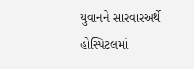યુવાનને સારવારઅર્થે હોસ્પિટલમાં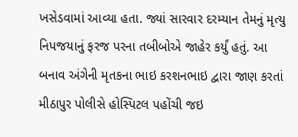ખસેડવામાં આવ્યા હતા. જ્યાં સારવાર દરમ્યાન તેમનું મૃત્યુ નિપજયાનું ફરજ પરના તબીબોએ જાહેર કર્યું હતું. આ બનાવ અંગેની મૃતકના ભાઇ કરશનભાઇ દ્વારા જાણ કરતાં મીઠાપુર પોલીસે હોસ્પિટલ પહોંચી જઇ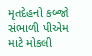મૃતદેહનો કબ્જો સંભાળી પીએમ માટે મોકલી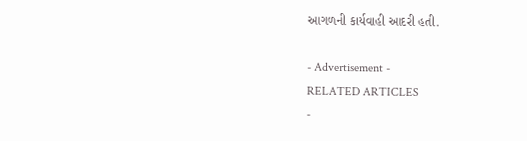આગળની કાર્યવાહી આદરી હતી.

- Advertisement -
RELATED ARTICLES
-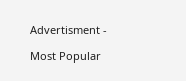Advertisment -

Most Popular